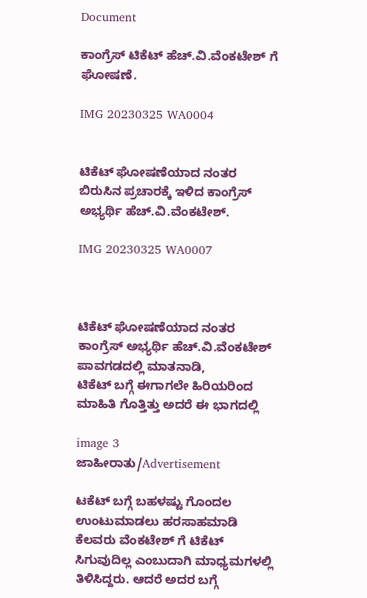Document

ಕಾಂಗ್ರೆಸ್ ಟಿಕೆಟ್ ಹೆಚ್.ವಿ.ವೆಂಕಟೇಶ್ ಗೆ ಘೋಷಣೆ.

IMG 20230325 WA0004


ಟಿಕೆಟ್‌ ಘೋಷಣೆಯಾದ ನಂತರ ಬಿರುಸಿನ ಪ್ರಚಾರಕ್ಕೆ ಇಳಿದ ಕಾಂಗ್ರೆಸ್ ಅಭ್ಯರ್ಥಿ ಹೆಚ್.ವಿ.ವೆಂಕಟೇಶ್.

IMG 20230325 WA0007



ಟಿಕೆಟ್‌ ಘೋಷಣೆಯಾದ ನಂತರ ಕಾಂಗ್ರೆಸ್ ಅಭ್ಯರ್ಥಿ ಹೆಚ್.ವಿ.ವೆಂಕಟೇಶ್ ಪಾವಗಡದಲ್ಲಿ ಮಾತನಾಡಿ,
ಟಿಕೆಟ್ ಬಗ್ಗೆ ಈಗಾಗಲೇ ಹಿರಿಯರಿಂದ ಮಾಹಿತಿ ಗೊತ್ತಿತ್ತು ಅದರೆ ಈ ಭಾಗದಲ್ಲಿ

image 3
ಜಾಹೀರಾತು/Advertisement

ಟಕೆಟ್ ಬಗ್ಗೆ ಬಹಳಷ್ಟು ಗೊಂದಲ ಉಂಟುಮಾಡಲು ಹರಸಾಹಮಾಡಿ ಕೆಲವರು ವೆಂಕಟೇಶ್ ಗೆ ಟಿಕೆಟ್ ಸಿಗುವುದಿಲ್ಲ ಎಂಬುದಾಗಿ ಮಾಧ್ಯಮಗಳಲ್ಲಿ ತಿಳಿಸಿದ್ದರು. ಆದರೆ ಅದರ ಬಗ್ಗೆ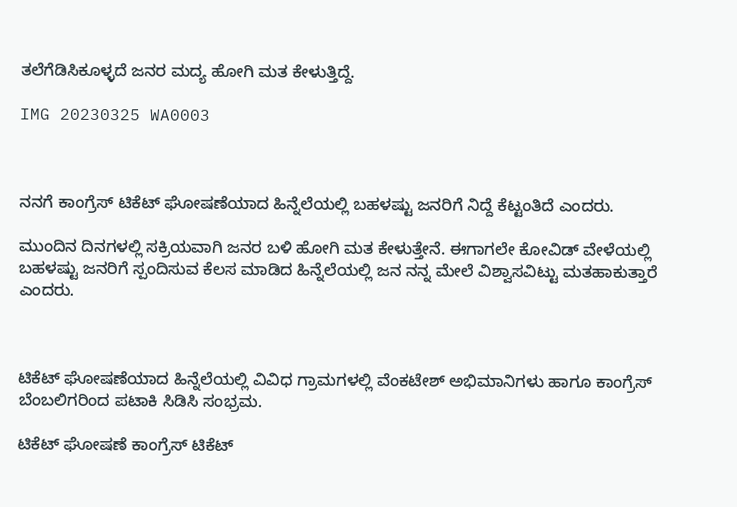ತಲೆಗೆಡಿಸಿಕೂಳ್ಳದೆ ಜನರ ಮದ್ಯ ಹೋಗಿ ಮತ ಕೇಳುತ್ತಿದ್ದೆ.

IMG 20230325 WA0003



ನನಗೆ ಕಾಂಗ್ರೆಸ್ ಟಿಕೆಟ್ ಘೋಷಣೆಯಾದ ಹಿನ್ನೆಲೆಯಲ್ಲಿ ಬಹಳಷ್ಟು ಜನರಿಗೆ ನಿದ್ದೆ ಕೆಟ್ಟಂತಿದೆ ಎಂದರು.

ಮುಂದಿನ ದಿನಗಳಲ್ಲಿ ಸಕ್ರಿಯವಾಗಿ ಜನರ ಬಳಿ ಹೋಗಿ ಮತ ಕೇಳುತ್ತೇನೆ. ಈಗಾಗಲೇ ಕೋವಿಡ್ ವೇಳೆಯಲ್ಲಿ ಬಹಳಷ್ಟು ಜನರಿಗೆ ಸ್ಪಂದಿಸುವ ಕೆಲಸ ಮಾಡಿದ ಹಿನ್ನೆಲೆಯಲ್ಲಿ ಜನ ನನ್ನ ಮೇಲೆ ವಿಶ್ವಾಸವಿಟ್ಟು ಮತಹಾಕುತ್ತಾರೆ ಎಂದರು.



ಟಿಕೆಟ್ ಘೋಷಣೆಯಾದ ಹಿನ್ನೆಲೆಯಲ್ಲಿ ವಿವಿಧ ಗ್ರಾಮಗಳಲ್ಲಿ ವೆಂಕಟೇಶ್ ಅಭಿಮಾನಿಗಳು ಹಾಗೂ ಕಾಂಗ್ರೆಸ್ ಬೆಂಬಲಿಗರಿಂದ ಪಟಾಕಿ ಸಿಡಿಸಿ ಸಂಭ್ರಮ.

ಟಿಕೆಟ್ ಘೋಷಣೆ ಕಾಂಗ್ರೆಸ್ ಟಿಕೆಟ್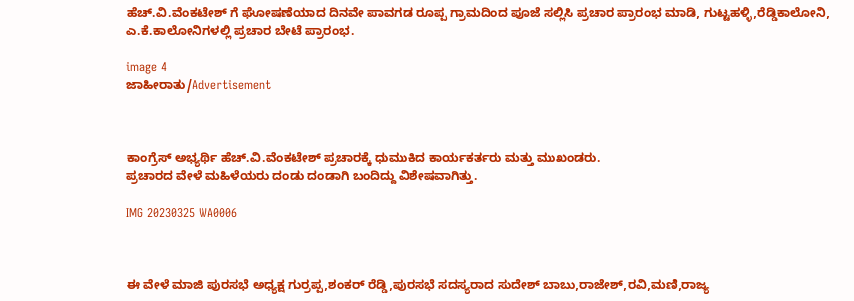ಹೆಚ್.ವಿ.ವೆಂಕಟೇಶ್ ಗೆ ಘೋಷಣೆಯಾದ ದಿನವೇ ಪಾವಗಡ ರೂಪ್ಪ ಗ್ರಾಮದಿಂದ ಪೂಜೆ ಸಲ್ಲಿಸಿ ಪ್ರಚಾರ ಪ್ರಾರಂಭ ಮಾಡಿ, ಗುಟ್ಟಹಳ್ಳಿ,ರೆಡ್ಡಿಕಾಲೋನಿ, ಎ.ಕೆ.ಕಾಲೋನಿಗಳಲ್ಲಿ ಪ್ರಚಾರ ಬೇಟೆ ಪ್ರಾರಂಭ.

image 4
ಜಾಹೀರಾತು/Advertisement



ಕಾಂಗ್ರೆಸ್ ಅಭ್ಯರ್ಥಿ ಹೆಚ್.ವಿ.ವೆಂಕಟೇಶ್ ಪ್ರಚಾರಕ್ಕೆ ಧುಮುಕಿದ ಕಾರ್ಯಕರ್ತರು ಮತ್ತು ಮುಖಂಡರು.
ಪ್ರಚಾರದ ವೇಳೆ ಮಹಿಳೆಯರು ದಂಡು ದಂಡಾಗಿ ಬಂದಿದ್ದು ವಿಶೇಷವಾಗಿತ್ತು.

IMG 20230325 WA0006



ಈ ವೇಳೆ ಮಾಜಿ ಪುರಸಭೆ ಅಧ್ಯಕ್ಷ ಗುರ್ರಪ್ಪ,ಶಂಕರ್ ರೆಡ್ಡಿ,ಪುರಸಭೆ ಸದಸ್ಯರಾದ ಸುದೇಶ್ ಬಾಬು,ರಾಜೇಶ್,ರವಿ,ಮಣಿ,ರಾಜ್ಯ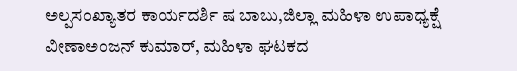ಅಲ್ಪಸಂಖ್ಯಾತರ ಕಾರ್ಯದರ್ಶಿ ಷ ಬಾಬು,ಜಿಲ್ಲಾ ಮಹಿಳಾ ಉಪಾಧ್ಯಕ್ಷೆ ವೀಣಾಅಂಜನ್ ಕುಮಾರ್, ಮಹಿಳಾ ಘಟಕದ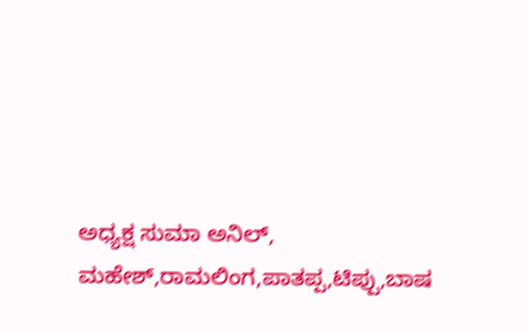ಅಧ್ಯಕ್ಷ ಸುಮಾ ಅನಿಲ್, ಮಹೇಶ್,ರಾಮಲಿಂಗ,ಪಾತಪ್ಪ,ಟಿಪ್ಪು,ಬಾಷ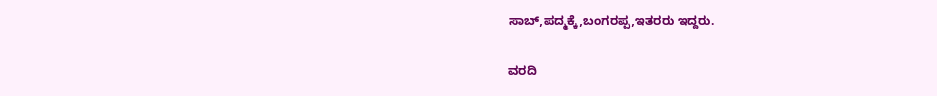ಸಾಬ್,ಪದ್ಮಕ್ಕೆ,ಬಂಗರಪ್ಪ,ಇತರರು ಇದ್ದರು.

ವರದಿ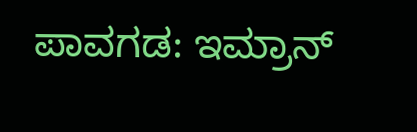ಪಾವಗಡ: ಇಮ್ರಾನ್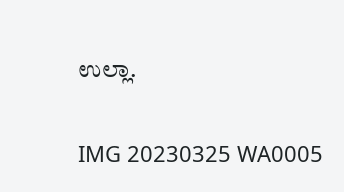ಉಲ್ಲಾ.

IMG 20230325 WA0005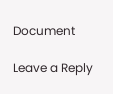Document

Leave a Reply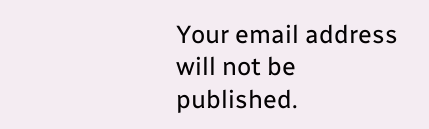Your email address will not be published.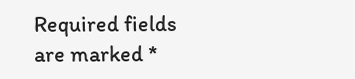Required fields are marked *